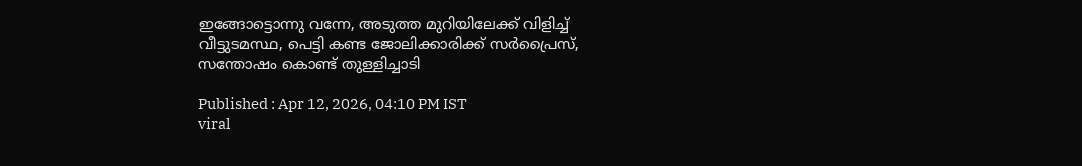ഇങ്ങോട്ടൊന്നു വന്നേ, അടുത്ത മുറിയിലേക്ക് വിളിച്ച് വീട്ടുടമസ്ഥ, പെട്ടി കണ്ട ജോലിക്കാരിക്ക് സർപ്രൈസ്, സന്തോഷം കൊണ്ട് തുള്ളിച്ചാടി

Published : Apr 12, 2026, 04:10 PM IST
viral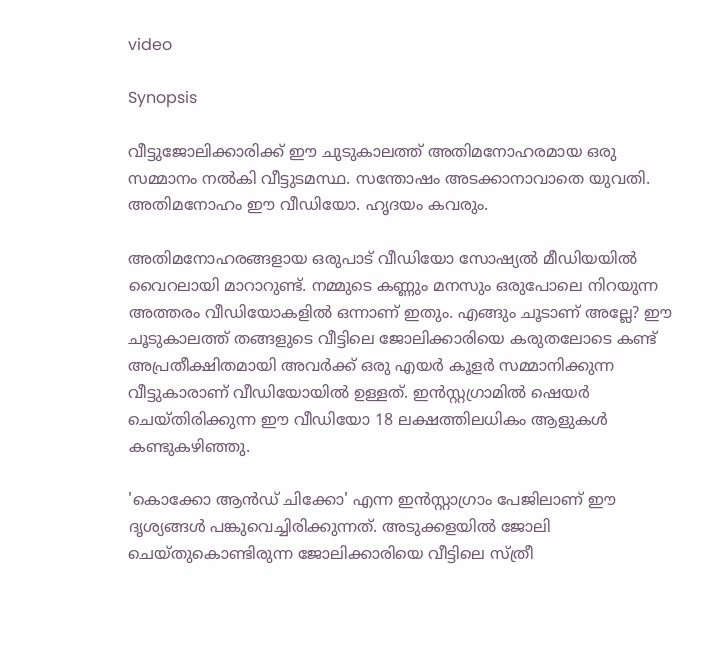video

Synopsis

വീട്ടുജോലിക്കാരിക്ക് ഈ ചുടുകാലത്ത് അതിമനോഹരമായ ഒരു സമ്മാനം നല്‍കി വീട്ടുടമസ്ഥ. സന്തോഷം അടക്കാനാവാതെ യുവതി. അതിമനോഹം ഈ വീഡിയോ. ഹൃദയം കവരും.

അതിമനോഹരങ്ങളായ ഒരുപാട് വീഡിയോ സോഷ്യൽ മീഡിയയിൽ വൈറലായി മാറാറുണ്ട്. നമ്മുടെ കണ്ണും മനസും ഒരുപോലെ നിറയുന്ന അത്തരം വീഡിയോകളിൽ ഒന്നാണ് ഇതും. എങ്ങും ചൂടാണ് അല്ലേ? ഈ ചൂടുകാലത്ത് തങ്ങളുടെ വീട്ടിലെ ജോലിക്കാരിയെ കരുതലോടെ കണ്ട് അപ്രതീക്ഷിതമായി അവർക്ക് ഒരു എയർ കൂളർ സമ്മാനിക്കുന്ന വീട്ടുകാരാണ് വീഡിയോയിൽ ഉള്ളത്. ഇൻസ്റ്റഗ്രാമിൽ ഷെയർ ചെയ്തിരിക്കുന്ന ഈ വീഡിയോ 18 ലക്ഷത്തിലധികം ആളുകൾ കണ്ടുകഴിഞ്ഞു.

'കൊക്കോ ആൻഡ് ചിക്കോ' എന്ന ഇൻസ്റ്റാഗ്രാം പേജിലാണ് ഈ ദൃശ്യങ്ങൾ പങ്കുവെച്ചിരിക്കുന്നത്. അടുക്കളയിൽ ജോലി ചെയ്തുകൊണ്ടിരുന്ന ജോലിക്കാരിയെ വീട്ടിലെ സ്ത്രീ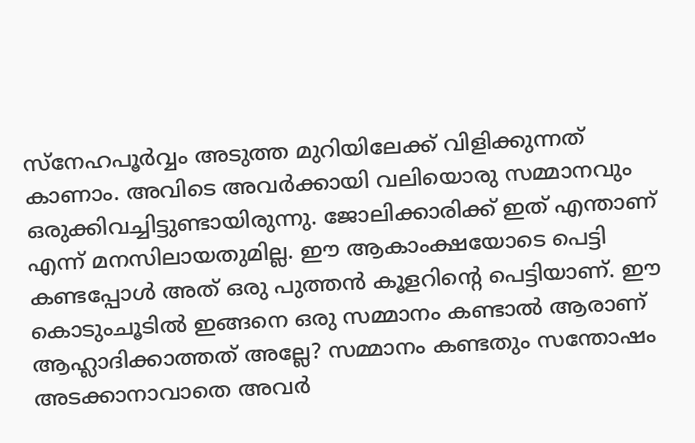സ്നേഹപൂർവ്വം അടുത്ത മുറിയിലേക്ക് വിളിക്കുന്നത് കാണാം. അവിടെ അവർക്കായി വലിയൊരു സമ്മാനവും ഒരുക്കിവച്ചിട്ടുണ്ടായിരുന്നു. ജോലിക്കാരിക്ക് ഇത് എന്താണ് എന്ന് മനസിലായതുമില്ല. ഈ ആകാംക്ഷയോടെ പെട്ടി കണ്ടപ്പോള്‍ അത് ഒരു പുത്തന്‍ കൂളറിന്‍റെ പെട്ടിയാണ്. ഈ കൊടുംചൂടിൽ ഇങ്ങനെ ഒരു സമ്മാനം കണ്ടാൽ ആരാണ് ആഹ്ലാദിക്കാത്തത് അല്ലേ? സമ്മാനം കണ്ടതും സന്തോഷം അടക്കാനാവാതെ അവർ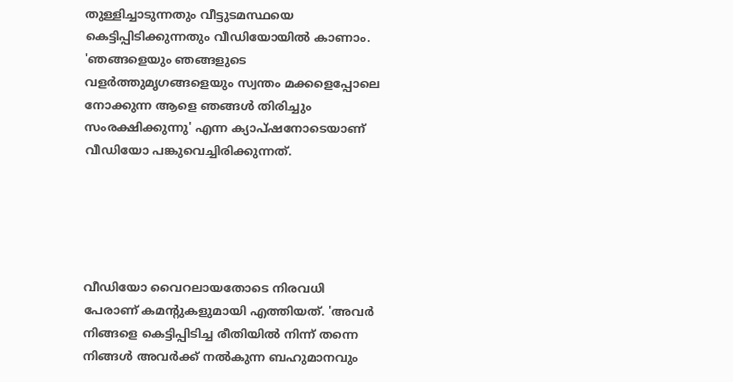തുള്ളിച്ചാടുന്നതും വീട്ടുടമസ്ഥയെ കെട്ടിപ്പിടിക്കുന്നതും വീഡിയോയിൽ കാണാം. 'ഞങ്ങളെയും ഞങ്ങളുടെ വളർത്തുമൃഗങ്ങളെയും സ്വന്തം മക്കളെപ്പോലെ നോക്കുന്ന ആളെ ഞങ്ങൾ തിരിച്ചും സംരക്ഷിക്കുന്നു' എന്ന ക്യാപ്ഷനോടെയാണ് വീഡിയോ പങ്കുവെച്ചിരിക്കുന്നത്.





വീഡിയോ വൈറലായതോടെ നിരവധി പേരാണ് കമന്റുകളുമായി എത്തിയത്. 'അവർ നിങ്ങളെ കെട്ടിപ്പിടിച്ച രീതിയിൽ നിന്ന് തന്നെ നിങ്ങൾ അവർക്ക് നൽകുന്ന ബഹുമാനവും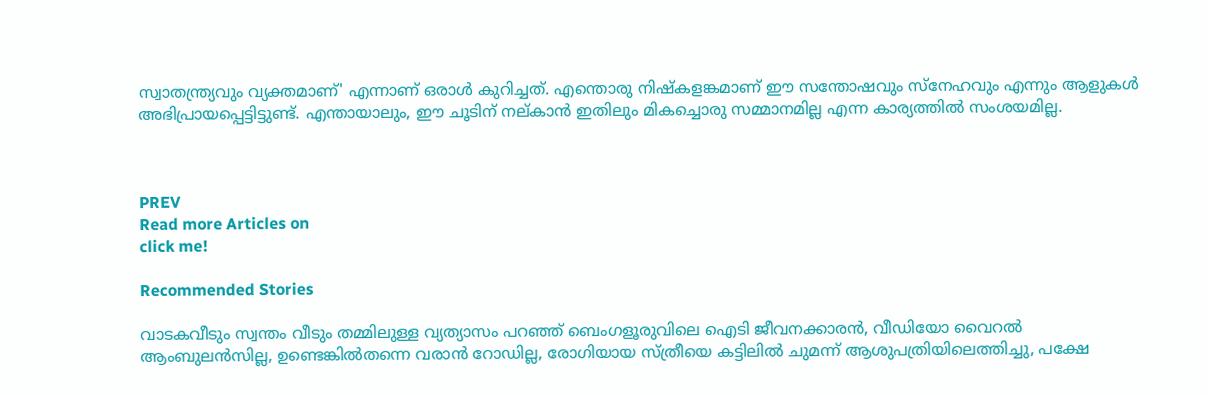സ്വാതന്ത്ര്യവും വ്യക്തമാണ്' എന്നാണ് ഒരാൾ കുറിച്ചത്. എന്തൊരു നിഷ്കളങ്കമാണ് ഈ സന്തോഷവും സ്നേഹവും എന്നും ആളുകൾ അഭിപ്രായപ്പെട്ടിട്ടുണ്ട്. എന്തായാലും, ഈ ചൂടിന് നല്‌കാൻ ഇതിലും മികച്ചൊരു സമ്മാനമില്ല എന്ന കാര്യത്തിൽ സംശയമില്ല.



PREV
Read more Articles on
click me!

Recommended Stories

വാടകവീടും സ്വന്തം വീടും തമ്മിലുള്ള വ്യത്യാസം പറഞ്ഞ് ബെംഗളൂരുവിലെ ഐടി ജീവനക്കാരൻ, വീഡിയോ വൈറൽ
ആംബുലൻസില്ല, ഉണ്ടെങ്കിൽതന്നെ വരാൻ റോഡില്ല, രോഗിയായ സ്ത്രീയെ കട്ടിലിൽ ചുമന്ന് ആശുപത്രിയിലെത്തിച്ചു, പക്ഷേ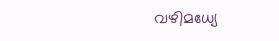വഴിമധ്യേ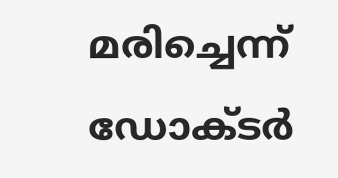മരിച്ചെന്ന് ഡോക്ടർ